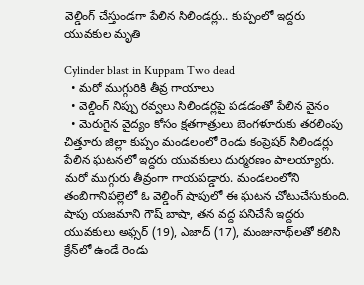వెల్డింగ్ చేస్తుండగా పేలిన సిలిండర్లు.. కుప్పంలో ఇద్దరు యువకుల మృతి

Cylinder blast in Kuppam Two dead
  • మరో ముగ్గురికి తీవ్ర గాయాలు
  • వెల్డింగ్ నిప్పు రవ్వలు సిలిండర్లపై పడడంతో పేలిన వైనం
  • మెరుగైన వైద్యం కోసం క్షతగాత్రులు బెంగళూరుకు తరలింపు
చిత్తూరు జిల్లా కుప్పం మండలంలో రెండు కంప్రెషర్ సిలిండర్లు పేలిన ఘటనలో ఇద్దరు యువకులు దుర్మరణం పాలయ్యారు. మరో ముగ్గురు తీవ్రంగా గాయపడ్డారు. మండలంలోని తంబిగానిపల్లెలో ఓ వెల్డింగ్ షాపులో ఈ ఘటన చోటుచేసుకుంది. షాపు యజమాని గౌష్ బాషా, తన వద్ద పనిచేసే ఇద్దరు యువకులు అఫ్సర్ (19), ఎజాద్ (17), మంజునాథ్‌లతో కలిసి క్రేన్‌లో ఉండే రెండు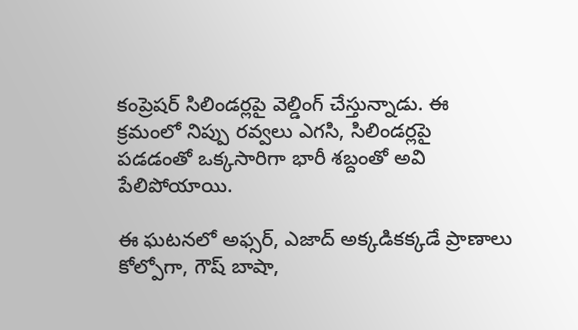కంప్రెషర్ సిలిండర్లపై వెల్డింగ్ చేస్తున్నాడు. ఈ క్రమంలో నిప్పు రవ్వలు ఎగసి, సిలిండర్లపై పడడంతో ఒక్కసారిగా భారీ శబ్దంతో అవి పేలిపోయాయి.

ఈ ఘటనలో అఫ్సర్, ఎజాద్ అక్కడికక్కడే ప్రాణాలు కోల్పోగా, గౌష్ బాషా,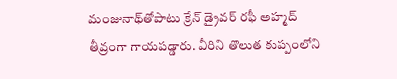మంజునాథ్‌తోపాటు క్రేన్ డ్రైవర్ రఫీ అహ్మద్ తీవ్రంగా గాయపడ్డారు. వీరిని తొలుత కుప్పంలోని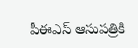పీఈఎస్ ఆసుపత్రికి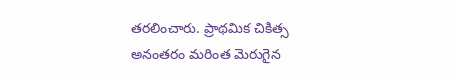తరలించారు. ప్రాథమిక చికిత్స అనంతరం మరింత మెరుగైన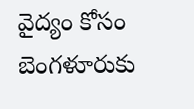వైద్యం కోసం బెంగళూరుకు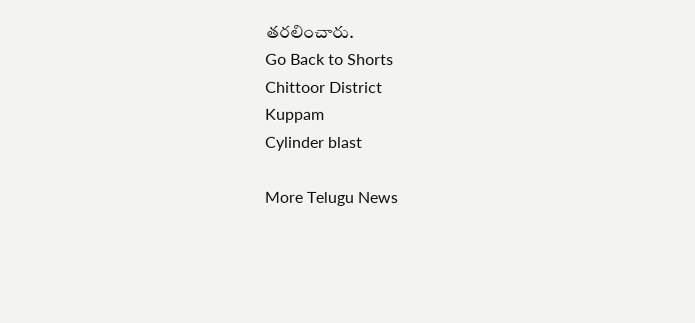తరలించారు.
Go Back to Shorts
Chittoor District
Kuppam
Cylinder blast

More Telugu News